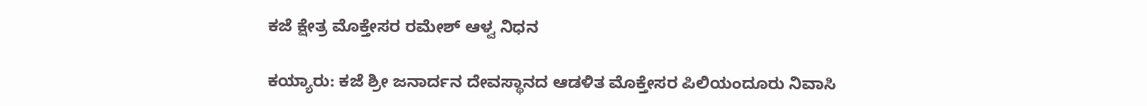ಕಜೆ ಕ್ಷೇತ್ರ ಮೊಕ್ತೇಸರ ರಮೇಶ್ ಆಳ್ವ ನಿಧನ

ಕಯ್ಯಾರು: ಕಜೆ ಶ್ರೀ ಜನಾರ್ದನ ದೇವಸ್ಥಾನದ ಆಡಳಿತ ಮೊಕ್ತೇಸರ ಪಿಲಿಯಂದೂರು ನಿವಾಸಿ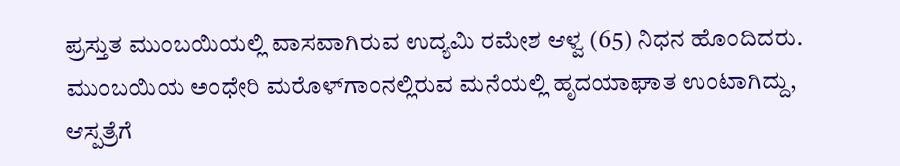ಪ್ರಸ್ತುತ ಮುಂಬಯಿಯಲ್ಲಿ ವಾಸವಾಗಿರುವ ಉದ್ಯಮಿ ರಮೇಶ ಆಳ್ವ (65) ನಿಧನ ಹೊಂದಿದರು. ಮುಂಬಯಿಯ ಅಂಧೇರಿ ಮರೊಳ್‌ಗಾಂನಲ್ಲಿರುವ ಮನೆಯಲ್ಲಿ ಹೃದಯಾಘಾತ ಉಂಟಾಗಿದ್ದು, ಆಸ್ಪತ್ರೆಗೆ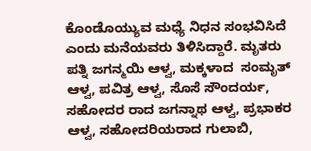ಕೊಂಡೊಯ್ಯುವ ಮಧ್ಯೆ ನಿಧನ ಸಂಭವಿಸಿದೆ ಎಂದು ಮನೆಯವರು ತಿಳಿಸಿದ್ದಾರೆ. ಮೃತರು ಪತ್ನಿ ಜಗನ್ಮಯಿ ಆಳ್ವ, ಮಕ್ಕಳಾದ  ಸಂಮೃತ್ ಆಳ್ವ, ಪವಿತ್ರ ಆಳ್ವ, ಸೊಸೆ ಸೌಂದರ್ಯ, ಸಹೋದರ ರಾದ ಜಗನ್ನಾಥ ಆಳ್ವ, ಪ್ರಭಾಕರ ಆಳ್ವ, ಸಹೋದರಿಯರಾದ ಗುಲಾಬಿ,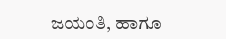ಜಯಂತಿ, ಹಾಗೂ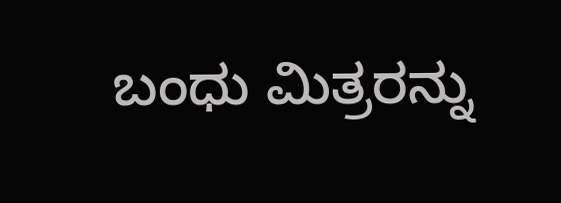ಬಂಧು ಮಿತ್ರರನ್ನು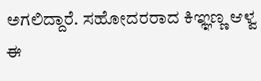ಅಗಲಿದ್ದಾರೆ. ಸಹೋದರರಾದ ಕಿಞ್ಞಣ್ಣ ಆಳ್ವ ಈ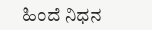ಹಿಂದೆ ನಿಧನ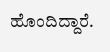ಹೊಂದಿದ್ದಾರೆ.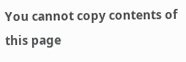You cannot copy contents of this page